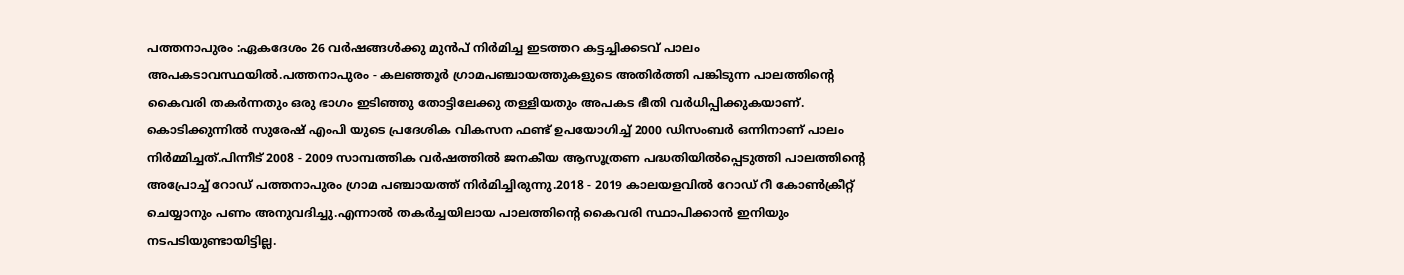പത്തനാപുരം :ഏകദേശം 26 വർഷങ്ങൾക്കു മുൻപ് നിർമിച്ച ഇടത്തറ കട്ടച്ചിക്കടവ് പാലം അപകടാവസ്ഥയിൽ.പത്തനാപുരം - കലഞ്ഞൂർ ഗ്രാമപഞ്ചായത്തുകളുടെ അതിർത്തി പങ്കിടുന്ന പാലത്തിന്റെ കൈവരി തകർന്നതും ഒരു ഭാഗം ഇടിഞ്ഞു തോട്ടിലേക്കു തള്ളിയതും അപകട ഭീതി വർധിപ്പിക്കുകയാണ്.
കൊടിക്കുന്നിൽ സുരേഷ് എംപി യുടെ പ്രദേശിക വികസന ഫണ്ട് ഉപയോഗിച്ച് 2000 ഡിസംബർ ഒന്നിനാണ് പാലം നിർമ്മിച്ചത്.പിന്നീട് 2008 - 2009 സാമ്പത്തിക വർഷത്തിൽ ജനകീയ ആസൂത്രണ പദ്ധതിയിൽപ്പെടുത്തി പാലത്തിന്റെ അപ്രോച്ച് റോഡ് പത്തനാപുരം ഗ്രാമ പഞ്ചായത്ത് നിർമിച്ചിരുന്നു.2018 - 2019 കാലയളവിൽ റോഡ് റീ കോൺക്രീറ്റ് ചെയ്യാനും പണം അനുവദിച്ചു.എന്നാൽ തകർച്ചയിലായ പാലത്തിന്റെ കൈവരി സ്ഥാപിക്കാൻ ഇനിയും നടപടിയുണ്ടായിട്ടില്ല.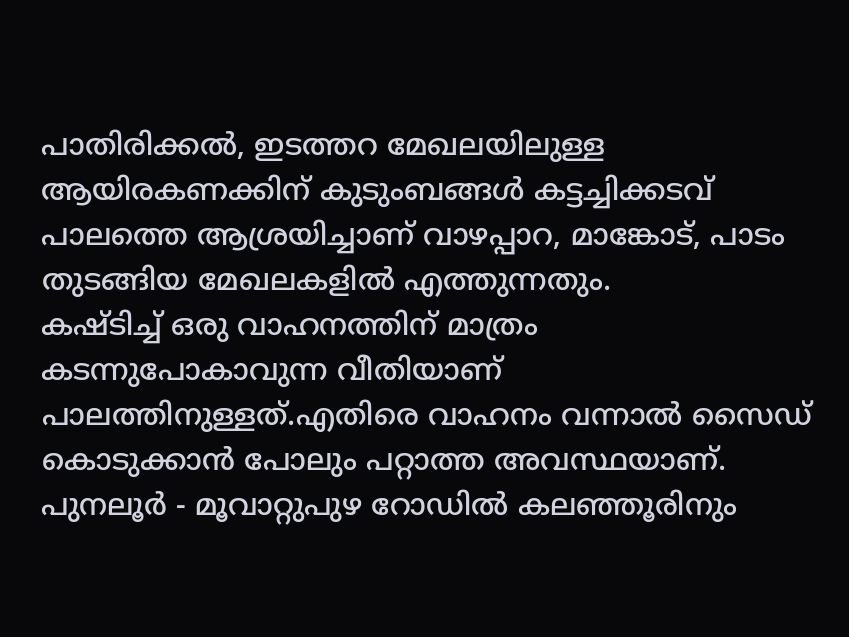പാതിരിക്കൽ, ഇടത്തറ മേഖലയിലുള്ള ആയിരകണക്കിന് കുടുംബങ്ങൾ കട്ടച്ചിക്കടവ് പാലത്തെ ആശ്രയിച്ചാണ് വാഴപ്പാറ, മാങ്കോട്, പാടം തുടങ്ങിയ മേഖലകളിൽ എത്തുന്നതും.
കഷ്ടിച്ച് ഒരു വാഹനത്തിന് മാത്രം കടന്നുപോകാവുന്ന വീതിയാണ് പാലത്തിനുള്ളത്.എതിരെ വാഹനം വന്നാൽ സൈഡ് കൊടുക്കാൻ പോലും പറ്റാത്ത അവസ്ഥയാണ്. പുനലൂർ - മൂവാറ്റുപുഴ റോഡിൽ കലഞ്ഞൂരിനും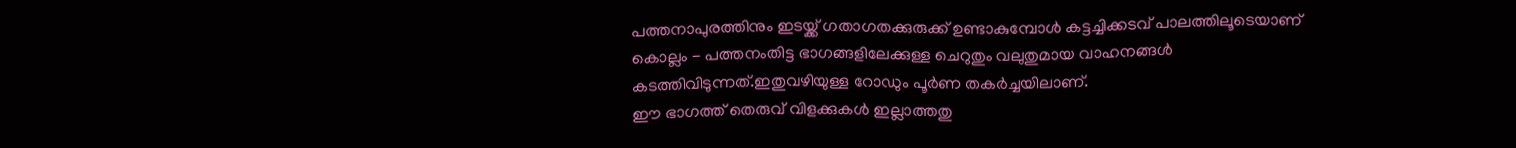പത്തനാപുരത്തിനും ഇടയ്ക്ക് ഗതാഗതക്കുരുക്ക് ഉണ്ടാകുമ്പോൾ കട്ടച്ചിക്കടവ് പാലത്തിലൂടെയാണ് കൊല്ലം - പത്തനംതിട്ട ഭാഗങ്ങളിലേക്കുള്ള ചെറുതും വലുതുമായ വാഹനങ്ങൾ കടത്തിവിടുന്നത്.ഇതുവഴിയുള്ള റോഡും പൂർണ തകർച്ചയിലാണ്.
ഈ ഭാഗത്ത് തെരുവ് വിളക്കുകൾ ഇല്ലാത്തതു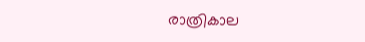രാത്രികാല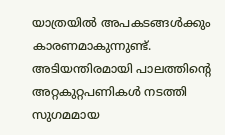യാത്രയിൽ അപകടങ്ങൾക്കും കാരണമാകുന്നുണ്ട്. അടിയന്തിരമായി പാലത്തിന്റെ അറ്റകുറ്റപണികൾ നടത്തി സുഗമമായ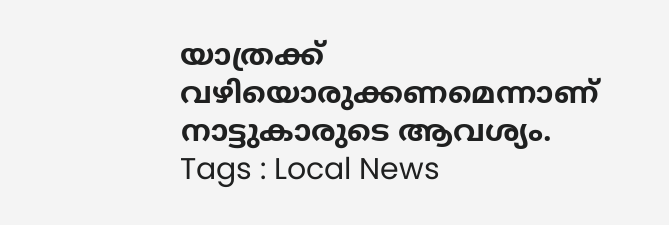യാത്രക്ക് വഴിയൊരുക്കണമെന്നാണ് നാട്ടുകാരുടെ ആവശ്യം.
Tags : Local News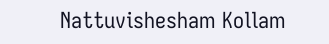Nattuvishesham Kollam